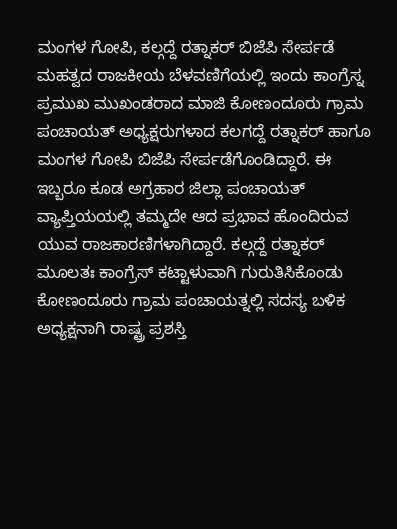ಮಂಗಳ ಗೋಪಿ, ಕಲ್ಗದ್ದೆ ರತ್ನಾಕರ್ ಬಿಜೆಪಿ ಸೇರ್ಪಡೆ
ಮಹತ್ವದ ರಾಜಕೀಯ ಬೆಳವಣಿಗೆಯಲ್ಲಿ ಇಂದು ಕಾಂಗ್ರೆಸ್ನ ಪ್ರಮುಖ ಮುಖಂಡರಾದ ಮಾಜಿ ಕೋಣಂದೂರು ಗ್ರಾಮ ಪಂಚಾಯತ್ ಅಧ್ಯಕ್ಷರುಗಳಾದ ಕಲಗದ್ದೆ ರತ್ನಾಕರ್ ಹಾಗೂ ಮಂಗಳ ಗೋಪಿ ಬಿಜೆಪಿ ಸೇರ್ಪಡೆಗೊಂಡಿದ್ದಾರೆ. ಈ ಇಬ್ಬರೂ ಕೂಡ ಅಗ್ರಹಾರ ಜಿಲ್ಲಾ ಪಂಚಾಯತ್ ವ್ಯಾಪ್ತಿಯಯಲ್ಲಿ ತಮ್ಮದೇ ಆದ ಪ್ರಭಾವ ಹೊಂದಿರುವ ಯುವ ರಾಜಕಾರಣಿಗಳಾಗಿದ್ದಾರೆ. ಕಲ್ಗದ್ದೆ ರತ್ನಾಕರ್ ಮೂಲತಃ ಕಾಂಗ್ರೆಸ್ ಕಟ್ಟಾಳುವಾಗಿ ಗುರುತಿಸಿಕೊಂಡು ಕೋಣಂದೂರು ಗ್ರಾಮ ಪಂಚಾಯತ್ನಲ್ಲಿ ಸದಸ್ಯ ಬಳಿಕ ಅಧ್ಯಕ್ಷನಾಗಿ ರಾಷ್ಟ್ರ ಪ್ರಶಸ್ತಿ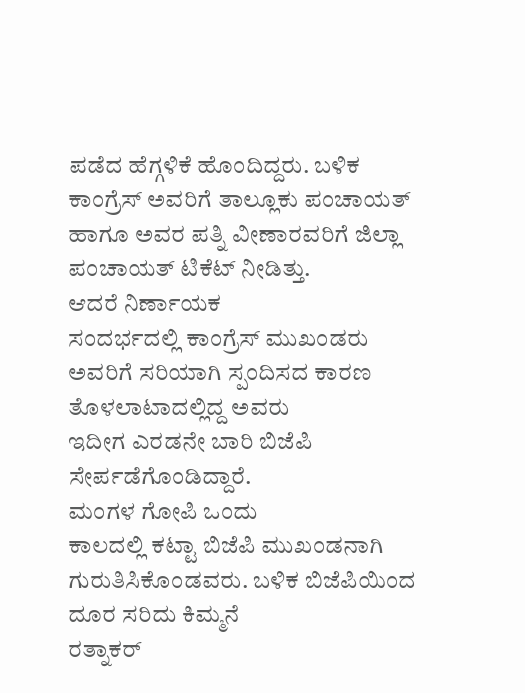ಪಡೆದ ಹೆಗ್ಗಳಿಕೆ ಹೊಂದಿದ್ದರು. ಬಳಿಕ ಕಾಂಗ್ರೆಸ್ ಅವರಿಗೆ ತಾಲ್ಲೂಕು ಪಂಚಾಯತ್ ಹಾಗೂ ಅವರ ಪತ್ನಿ ವೀಣಾರವರಿಗೆ ಜಿಲ್ಲಾ ಪಂಚಾಯತ್ ಟಿಕೆಟ್ ನೀಡಿತ್ತು.
ಆದರೆ ನಿರ್ಣಾಯಕ
ಸಂದರ್ಭದಲ್ಲಿ ಕಾಂಗ್ರೆಸ್ ಮುಖಂಡರು ಅವರಿಗೆ ಸರಿಯಾಗಿ ಸ್ಪಂದಿಸದ ಕಾರಣ ತೊಳಲಾಟಾದಲ್ಲಿದ್ದ ಅವರು
ಇದೀಗ ಎರಡನೇ ಬಾರಿ ಬಿಜೆಪಿ ಸೇರ್ಪಡೆಗೊಂಡಿದ್ದಾರೆ.
ಮಂಗಳ ಗೋಪಿ ಒಂದು
ಕಾಲದಲ್ಲಿ ಕಟ್ಟಾ ಬಿಜೆಪಿ ಮುಖಂಡನಾಗಿ ಗುರುತಿಸಿಕೊಂಡವರು. ಬಳಿಕ ಬಿಜೆಪಿಯಿಂದ ದೂರ ಸರಿದು ಕಿಮ್ಮನೆ
ರತ್ನಾಕರ್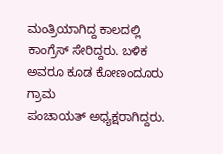ಮಂತ್ರಿಯಾಗಿದ್ದ ಕಾಲದಲ್ಲಿ ಕಾಂಗ್ರೆಸ್ ಸೇರಿದ್ದರು. ಬಳಿಕ ಅವರೂ ಕೂಡ ಕೋಣಂದೂರು ಗ್ರಾಮ
ಪಂಚಾಯತ್ ಅಧ್ಯಕ್ಷರಾಗಿದ್ದರು.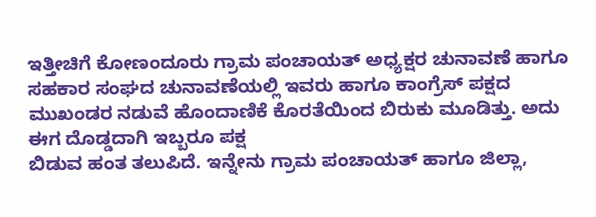ಇತ್ತೀಚಿಗೆ ಕೋಣಂದೂರು ಗ್ರಾಮ ಪಂಚಾಯತ್ ಅಧ್ಯಕ್ಷರ ಚುನಾವಣೆ ಹಾಗೂ
ಸಹಕಾರ ಸಂಘದ ಚುನಾವಣೆಯಲ್ಲಿ ಇವರು ಹಾಗೂ ಕಾಂಗ್ರೆಸ್ ಪಕ್ಷದ ಮುಖಂಡರ ನಡುವೆ ಹೊಂದಾಣಿಕೆ ಕೊರತೆಯಿಂದ ಬಿರುಕು ಮೂಡಿತ್ತು. ಅದು ಈಗ ದೊಡ್ಡದಾಗಿ ಇಬ್ಬರೂ ಪಕ್ಷ
ಬಿಡುವ ಹಂತ ತಲುಪಿದೆ. ಇನ್ನೇನು ಗ್ರಾಮ ಪಂಚಾಯತ್ ಹಾಗೂ ಜಿಲ್ಲಾ,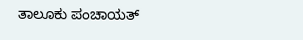ತಾಲೂಕು ಪಂಚಾಯತ್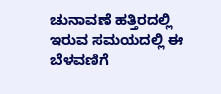ಚುನಾವಣೆ ಹತ್ತಿರದಲ್ಲಿ
ಇರುವ ಸಮಯದಲ್ಲಿ ಈ ಬೆಳವಣಿಗೆ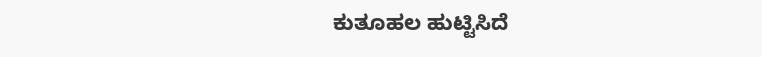ಕುತೂಹಲ ಹುಟ್ಟಿಸಿದೆ